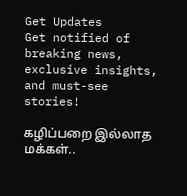Get Updates
Get notified of breaking news, exclusive insights, and must-see stories!

கழிப்பறை இல்லாத மக்கள்..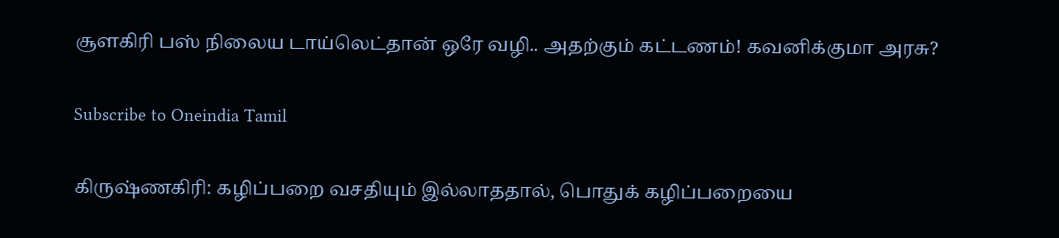சூளகிரி பஸ் நிலைய டாய்லெட்தான் ஒரே வழி.. அதற்கும் கட்டணம்! கவனிக்குமா அரசு?

Subscribe to Oneindia Tamil

கிருஷ்ணகிரி: கழிப்பறை வசதியும் இல்லாததால், பொதுக் கழிப்பறையை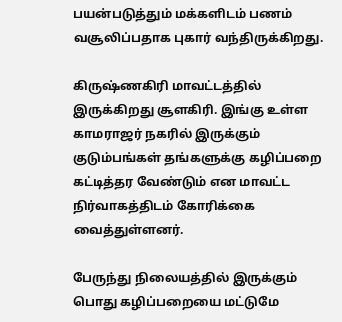பயன்படுத்தும் மக்களிடம் பணம் வசூலிப்பதாக புகார் வந்திருக்கிறது.

கிருஷ்ணகிரி மாவட்டத்தில் இருக்கிறது சூளகிரி. இங்கு உள்ள காமராஜர் நகரில் இருக்கும் குடும்பங்கள் தங்களுக்கு கழிப்பறை கட்டித்தர வேண்டும் என மாவட்ட நிர்வாகத்திடம் கோரிக்கை வைத்துள்ளனர்.

பேருந்து நிலையத்தில் இருக்கும் பொது கழிப்பறையை மட்டுமே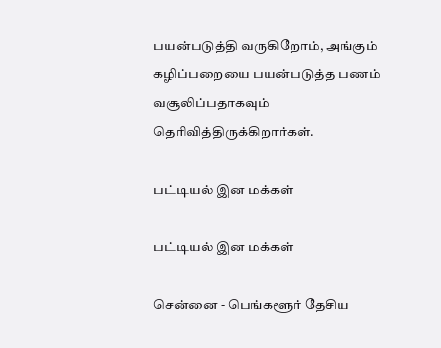பயன்படுத்தி வருகிறோம், அங்கும் கழிப்பறையை பயன்படுத்த பணம் வசூலிப்பதாகவும் தெரிவித்திருக்கிறார்கள்.

பட்டியல் இன மக்கள்

பட்டியல் இன மக்கள்

சென்னை - பெங்களூர் தேசிய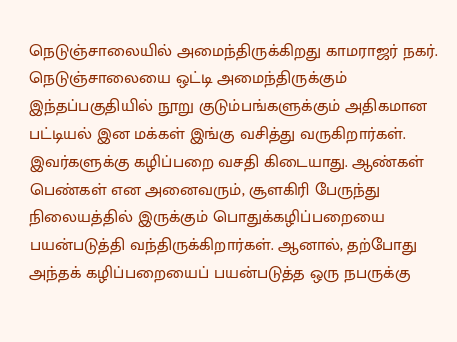நெடுஞ்சாலையில் அமைந்திருக்கிறது காமராஜர் நகர். நெடுஞ்சாலையை ஒட்டி அமைந்திருக்கும் இந்தப்பகுதியில் நூறு குடும்பங்களுக்கும் அதிகமான‌ பட்டியல் இன மக்கள் இங்கு வசித்து வருகிறார்கள். இவர்களுக்கு கழிப்பறை வசதி கிடையாது. ஆண்கள் பெண்கள் என அனைவரும், சூளகிரி பேருந்து நிலையத்தில் இருக்கும் பொதுக்கழிப்பறையை பயன்படுத்தி வந்திருக்கிறார்கள். ஆனால், தற்போது அந்தக் கழிப்பறையைப் பயன்படுத்த ஒரு நபருக்கு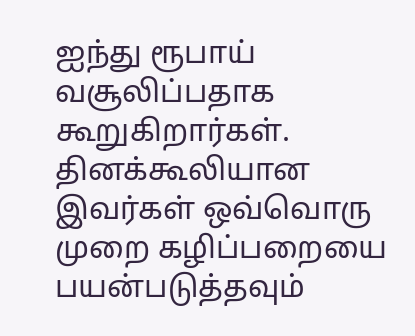ஐந்து ரூபாய் வசூலிப்பதாக கூறுகிறார்கள். தினக்கூலியான இவர்கள் ஒவ்வொரு முறை கழிப்பறையை பயன்படுத்தவும்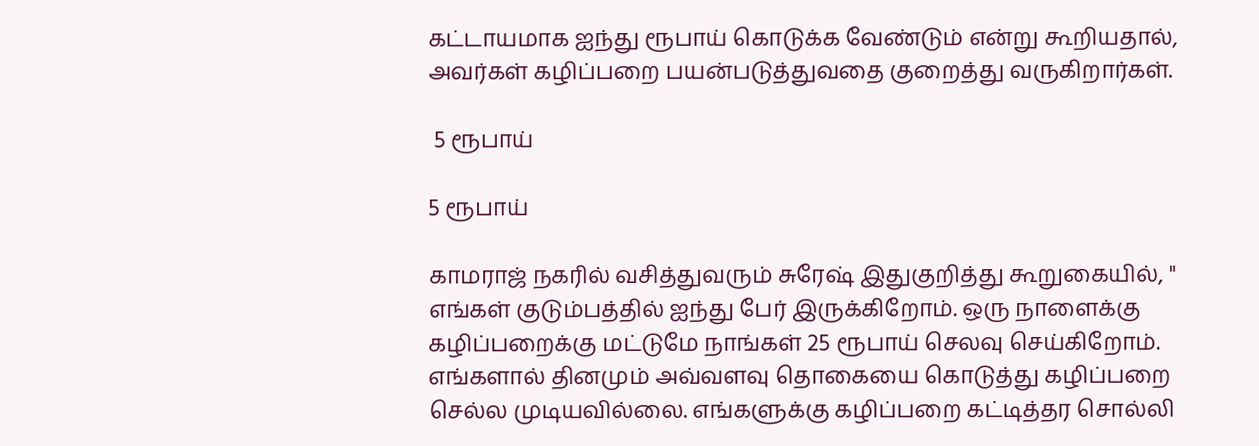கட்டாயமாக ஐந்து ரூபாய் கொடுக்க வேண்டும் என்று கூறியதால், அவர்கள் கழிப்பறை பயன்படுத்துவதை குறைத்து வருகிறார்கள்.

 5 ரூபாய்

5 ரூபாய்

காமராஜ் நகரில் வசித்துவரும் சுரேஷ் இதுகுறித்து கூறுகையில், " எங்கள் குடும்பத்தில் ஐந்து பேர் இருக்கிறோம். ஒரு நாளைக்கு கழிப்பறைக்கு மட்டுமே நாங்கள் 25 ரூபாய் செலவு செய்கிறோம். எங்களால் தினமும் அவ்வளவு தொகையை கொடுத்து கழிப்பறை செல்ல முடியவில்லை. எங்களுக்கு கழிப்பறை கட்டித்தர சொல்லி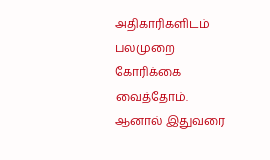அதிகாரிகளிடம் பலமுறை கோரிக்கை வைத்தோம். ஆனால் இதுவரை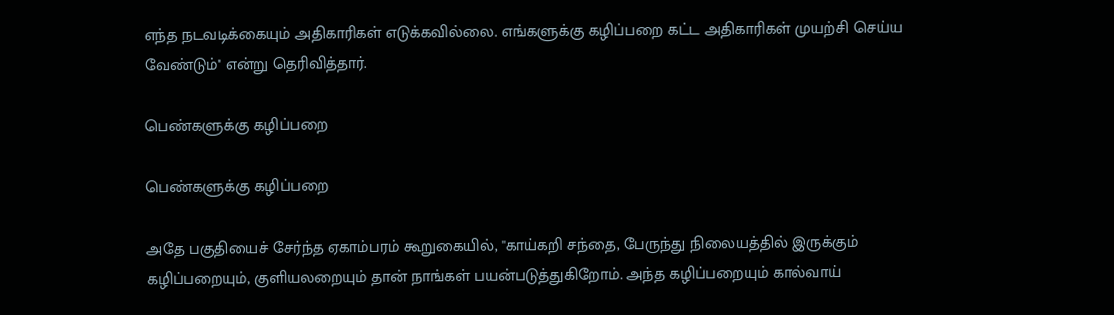எந்த நடவடிக்கையும் அதிகாரிகள் எடுக்கவில்லை. எங்களுக்கு கழிப்பறை கட்ட அதிகாரிகள் முயற்சி செய்ய வேண்டும்'' என்று தெரிவித்தார்.

பெண்களுக்கு கழிப்பறை

பெண்களுக்கு கழிப்பறை

அதே பகுதியைச் சேர்ந்த ஏகாம்பரம் கூறுகையில், ''காய்கறி சந்தை, பேருந்து நிலையத்தில் இருக்கும் கழிப்பறையும், குளியலறையும் தான் நாங்கள் பயன்படுத்துகிறோம். அந்த கழிப்பறையும் கால்வாய்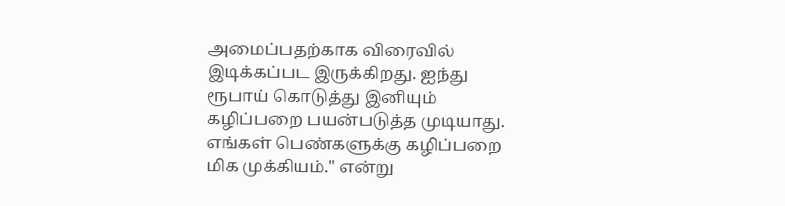அமைப்பதற்காக விரைவில் இடிக்கப்பட இருக்கிறது. ஐந்து ரூபாய் கொடுத்து இனியும் கழிப்பறை பயன்படுத்த முடியாது. எங்கள் பெண்களுக்கு கழிப்பறை மிக முக்கியம்.'' என்று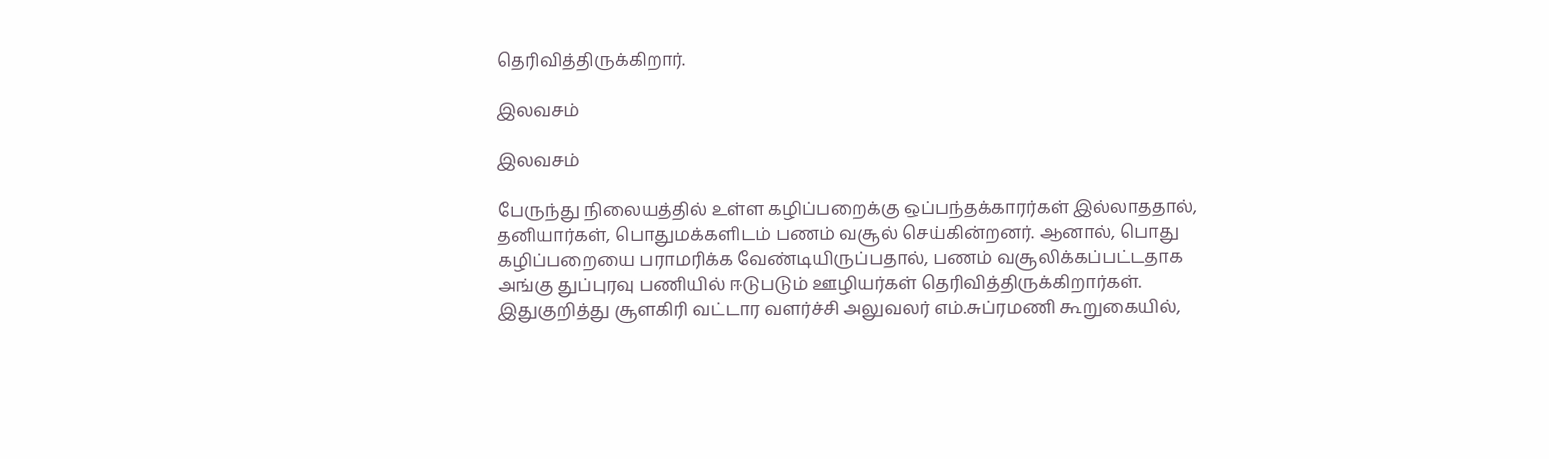தெரிவித்திருக்கிறார்.

இலவசம்

இலவசம்

பேருந்து நிலையத்தில் உள்ள கழிப்பறைக்கு ஒப்பந்தக்காரர்கள் இல்லாததால், தனியார்கள், பொதுமக்களிடம் பணம் வசூல் செய்கின்றனர். ஆனால், பொது கழிப்பறையை பராமரிக்க வேண்டியிருப்பதால், பணம் வசூலிக்கப்பட்டதாக அங்கு துப்புரவு பணியில் ஈடுபடும் ஊழியர்கள் தெரிவித்திருக்கிறார்கள். இதுகுறித்து சூளகிரி வட்டார வளர்ச்சி அலுவலர் எம்.சுப்ரமணி கூறுகையில்,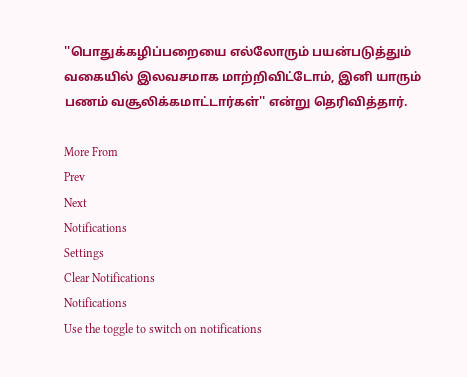''பொதுக்கழிப்பறையை எல்லோரும் பயன்படுத்தும் வகையில் இலவசமாக மாற்றிவிட்டோம், இனி யாரும் பணம் வசூலிக்கமாட்டார்கள்'' என்று தெரிவித்தார்.

More From
Prev
Next
Notifications
Settings
Clear Notifications
Notifications
Use the toggle to switch on notifications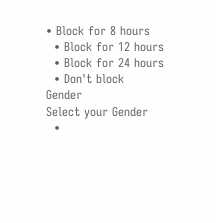• Block for 8 hours
  • Block for 12 hours
  • Block for 24 hours
  • Don't block
Gender
Select your Gender
  •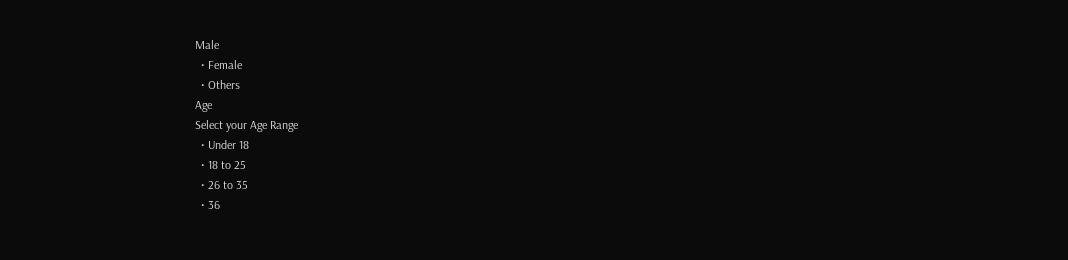Male
  • Female
  • Others
Age
Select your Age Range
  • Under 18
  • 18 to 25
  • 26 to 35
  • 36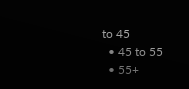to 45
  • 45 to 55
  • 55+